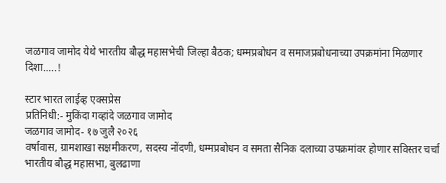जळगाव जामोद येथे भारतीय बौद्ध महासभेची जिल्हा बैठक; धम्मप्रबोधन व समाजप्रबोधनाच्या उपक्रमांना मिळणार दिशा…..!

स्टार भारत लाईव्ह एक्सप्रेस
प्रतिनिधी:- मुकिंदा गव्हांदे जळगाव जामोद
जळगाव जामोद- १७ जुलै २०२६
वर्षावास, ग्रामशाखा सक्षमीकरण, सदस्य नोंदणी, धम्मप्रबोधन व समता सैनिक दलाच्या उपक्रमांवर होणार सविस्तर चर्चा भारतीय बौद्ध महासभा, बुलढाणा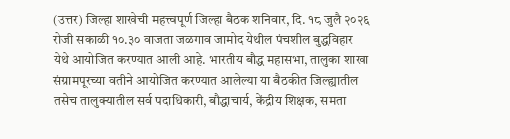(उत्तर) जिल्हा शाखेची महत्त्वपूर्ण जिल्हा बैठक शनिवार, दि. १८ जुलै २०२६ रोजी सकाळी १०.३० वाजता जळगाव जामोद येथील पंचशील बुद्धविहार येथे आयोजित करण्यात आली आहे. भारतीय बौद्ध महासभा, तालुका शाखा संग्रामपूरच्या वतीने आयोजित करण्यात आलेल्या या बैठकीत जिल्ह्यातील तसेच तालुक्यातील सर्व पदाधिकारी, बौद्धाचार्य, केंद्रीय शिक्षक, समता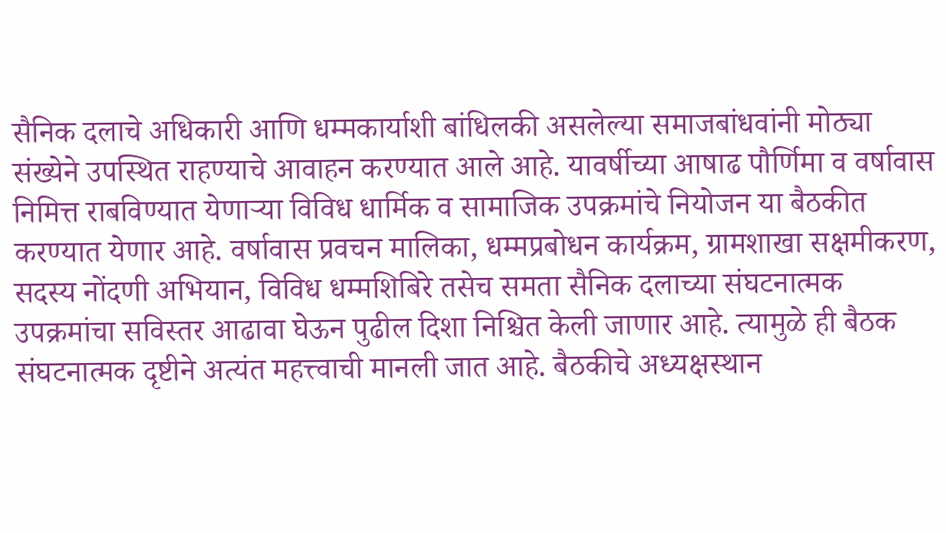सैनिक दलाचे अधिकारी आणि धम्मकार्याशी बांधिलकी असलेल्या समाजबांधवांनी मोठ्या संख्येने उपस्थित राहण्याचे आवाहन करण्यात आले आहे. यावर्षीच्या आषाढ पौर्णिमा व वर्षावास निमित्त राबविण्यात येणाऱ्या विविध धार्मिक व सामाजिक उपक्रमांचे नियोजन या बैठकीत करण्यात येणार आहे. वर्षावास प्रवचन मालिका, धम्मप्रबोधन कार्यक्रम, ग्रामशाखा सक्षमीकरण, सदस्य नोंदणी अभियान, विविध धम्मशिबिरे तसेच समता सैनिक दलाच्या संघटनात्मक उपक्रमांचा सविस्तर आढावा घेऊन पुढील दिशा निश्चित केली जाणार आहे. त्यामुळे ही बैठक संघटनात्मक दृष्टीने अत्यंत महत्त्वाची मानली जात आहे. बैठकीचे अध्यक्षस्थान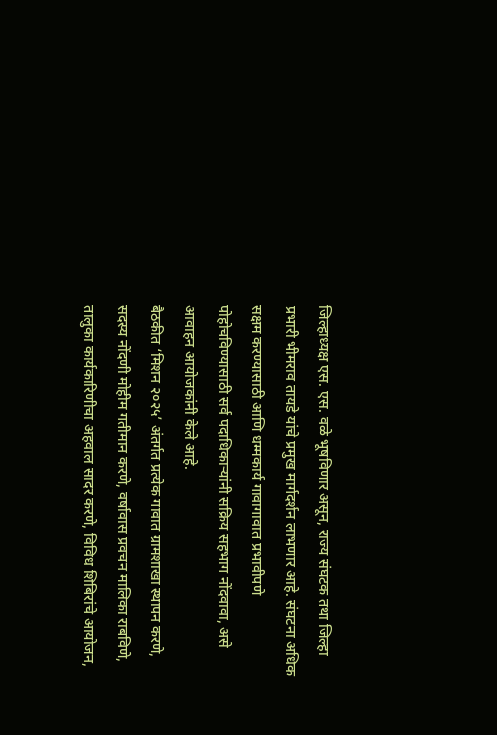जिल्हाध्यक्ष एस. एस. वळे भूषविणार असून, राज्य संघटक तथा जिल्हा प्रभारी भीमराव तायडे यांचे प्रमुख मार्गदर्शन लाभणार आहे. संघटना अधिक सक्षम करण्यासाठी आणि धम्मकार्य गावागावात प्रभावीपणे पोहोचविण्यासाठी सर्व पदाधिकाऱ्यांनी सक्रिय सहभाग नोंदवावा, असे आवाहन आयोजकांनी केले आहे.
बैठकीत ‘मिशन २०२५’ अंतर्गत प्रत्येक गावात ग्रामशाखा स्थापन करणे, सदस्य नोंदणी मोहीम गतीमान करणे, वर्षावास प्रवचन मालिका राबविणे, तालुका कार्यकारिणीचा अहवाल सादर करणे, विविध शिबिरांचे आयोजन,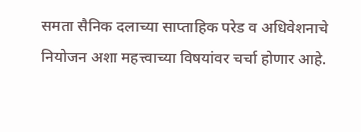समता सैनिक दलाच्या साप्ताहिक परेड व अधिवेशनाचे नियोजन अशा महत्त्वाच्या विषयांवर चर्चा होणार आहे.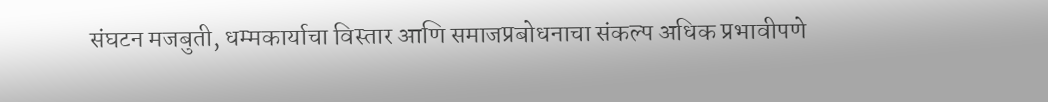संघटन मजबुती, धम्मकार्याचा विस्तार आणि समाजप्रबोधनाचा संकल्प अधिक प्रभावीपणे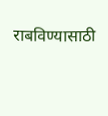राबविण्यासाठी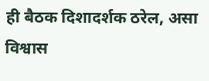ही बैठक दिशादर्शक ठरेल, असा विश्वास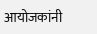आयोजकांनी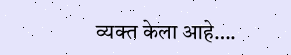व्यक्त केला आहे….